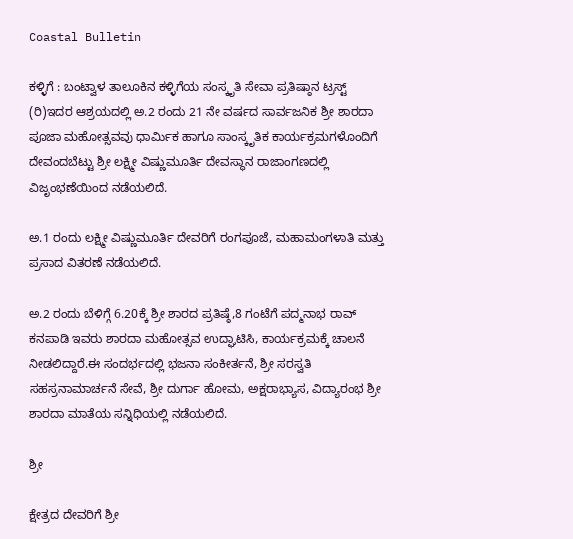Coastal Bulletin

ಕಳ್ಳಿಗೆ : ಬಂಟ್ವಾಳ ತಾಲೂಕಿನ ಕಳ್ಳಿಗೆಯ ಸಂಸ್ಕೃತಿ ಸೇವಾ ಪ್ರತಿಷ್ಠಾನ ಟ್ರಸ್ಟ್ (ರಿ)ಇದರ ಆಶ್ರಯದಲ್ಲಿ ಅ.2 ರಂದು 21 ನೇ ವರ್ಷದ ಸಾರ್ವಜನಿಕ ಶ್ರೀ ಶಾರದಾ ಪೂಜಾ ಮಹೋತ್ಸವವು ಧಾರ್ಮಿಕ ಹಾಗೂ ಸಾಂಸ್ಕೃತಿಕ ಕಾರ್ಯಕ್ರಮಗಳೊಂದಿಗೆ ದೇವಂದಬೆಟ್ಟು ಶ್ರೀ ಲಕ್ಷ್ಮೀ ವಿಷ್ಣುಮೂರ್ತಿ ದೇವಸ್ಥಾನ ರಾಜಾಂಗಣದಲ್ಲಿ ವಿಜೃಂಭಣೆಯಿಂದ ನಡೆಯಲಿದೆ.

ಅ.1 ರಂದು ಲಕ್ಷ್ಮೀ ವಿಷ್ಣುಮೂರ್ತಿ ದೇವರಿಗೆ ರಂಗಪೂಜೆ, ಮಹಾಮಂಗಳಾತಿ ಮತ್ತು ಪ್ರಸಾದ ವಿತರಣೆ ನಡೆಯಲಿದೆ.

ಅ.2 ರಂದು ಬೆಳಿಗ್ಗೆ 6.20ಕ್ಕೆ ಶ್ರೀ ಶಾರದ ಪ್ರತಿಷ್ಠೆ,8 ಗಂಟೆಗೆ ಪದ್ಮನಾಭ ರಾವ್ ಕನಪಾಡಿ ಇವರು ಶಾರದಾ ಮಹೋತ್ಸವ ಉದ್ಘಾಟಿಸಿ, ಕಾರ್ಯಕ್ರಮಕ್ಕೆ ಚಾಲನೆ ನೀಡಲಿದ್ದಾರೆ.ಈ ಸಂದರ್ಭದಲ್ಲಿ ಭಜನಾ ಸಂಕೀರ್ತನೆ, ಶ್ರೀ ಸರಸ್ವತಿ ಸಹಸ್ರನಾಮಾರ್ಚನೆ ಸೇವೆ, ಶ್ರೀ ದುರ್ಗಾ ಹೋಮ, ಅಕ್ಷರಾಭ್ಯಾಸ, ವಿದ್ಯಾರಂಭ ಶ್ರೀ ಶಾರದಾ ‌ಮಾತೆಯ ಸನ್ನಿಧಿಯಲ್ಲಿ‌ ನಡೆಯಲಿದೆ.

ಶ್ರೀ

ಕ್ಷೇತ್ರದ ದೇವರಿಗೆ ಶ್ರೀ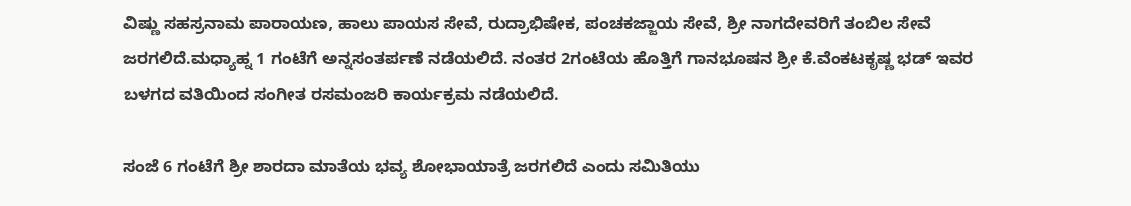ವಿಷ್ಣು ಸಹಸ್ರನಾಮ ಪಾರಾಯಣ, ಹಾಲು ಪಾಯಸ ಸೇವೆ, ರುದ್ರಾಭಿಷೇಕ, ಪಂಚಕಜ್ಜಾಯ ಸೇವೆ, ಶ್ರೀ ನಾಗದೇವರಿಗೆ ತಂಬಿಲ ಸೇವೆ ಜರಗಲಿದೆ.ಮಧ್ಯಾಹ್ನ 1 ಗಂಟೆಗೆ ಅನ್ನಸಂತರ್ಪಣೆ ನಡೆಯಲಿದೆ. ನಂತರ 2ಗಂಟೆಯ ಹೊತ್ತಿಗೆ ಗಾನಭೂಷನ ಶ್ರೀ ಕೆ.ವೆಂಕಟಕೃಷ್ಣ ಭಡ್ ಇವರ ಬಳಗದ ವತಿಯಿಂದ ‌ಸಂಗೀತ ರಸಮಂಜರಿ ಕಾರ್ಯಕ್ರಮ ‌ನಡೆಯಲಿದೆ.

ಸಂಜೆ 6 ಗಂಟೆಗೆ ಶ್ರೀ ಶಾರದಾ ಮಾತೆಯ ಭವ್ಯ ಶೋಭಾಯಾತ್ರೆ ಜರಗಲಿದೆ ಎಂದು ಸಮಿತಿಯು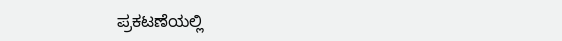ಪ್ರಕಟಣೆಯಲ್ಲಿ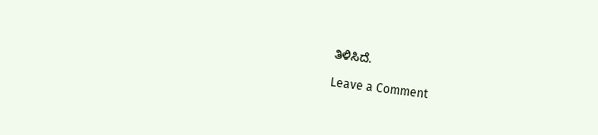ತಿಳಿಸಿದೆ.

Leave a Comment